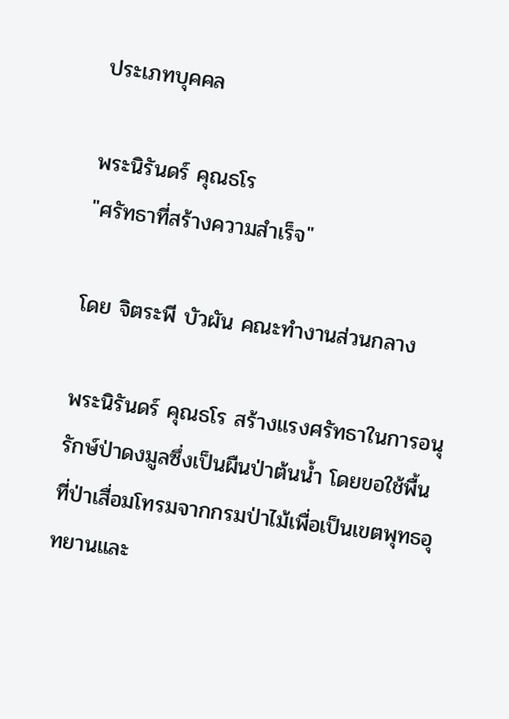ประเภทบุคคล

พระนิรันดร์ คุณธโร
"ศรัทธาที่สร้างความสำเร็จ"

โดย จิตระพี บัวผัน คณะทำงานส่วนกลาง

พระนิรันดร์ คุณธโร สร้างแรงศรัทธาในการอนุรักษ์ป่าดงมูลซึ่งเป็นผืนป่าต้นน้ำ โดยขอใช้พื้นที่ป่าเสื่อมโทรมจากกรมป่าไม้เพื่อเป็นเขตพุทธอุทยานและ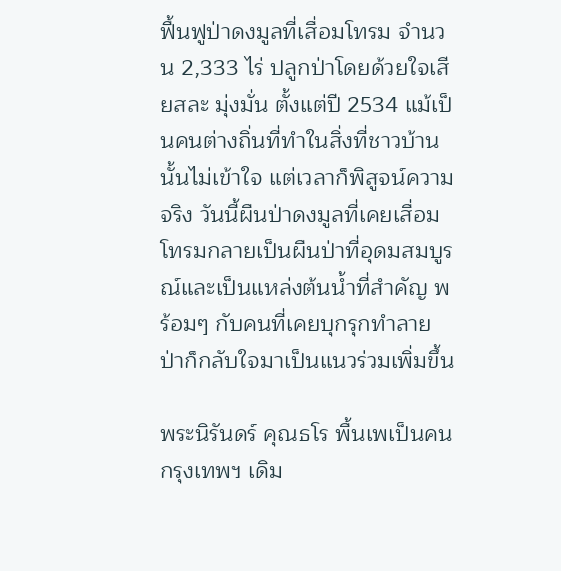ฟื้นฟูป่าดงมูลที่เสื่อมโทรม จำนวน 2,333 ไร่ ปลูกป่าโดยด้วยใจเสียสละ มุ่งมั่น ตั้งแต่ปี 2534 แม้เป็นคนต่างถิ่นที่ทำในสิ่งที่ชาวบ้านนั้นไม่เข้าใจ แต่เวลาก็พิสูจน์ความจริง วันนี้ผืนป่าดงมูลที่เคยเสื่อมโทรมกลายเป็นผืนป่าที่อุดมสมบูรณ์และเป็นแหล่งต้นน้ำที่สำคัญ พร้อมๆ กับคนที่เคยบุกรุกทำลายป่าก็กลับใจมาเป็นแนวร่วมเพิ่มขึ้น

พระนิรันดร์ คุณธโร พื้นเพเป็นคนกรุงเทพฯ เดิม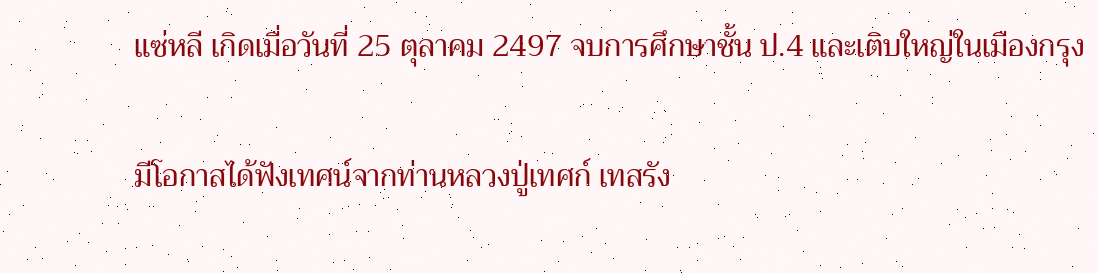แซ่หลี เกิดเมื่อวันที่ 25 ตุลาคม 2497 จบการศึกษาชั้น ป.4 และเติบใหญ่ในเมืองกรุง

มีโอกาสได้ฟังเทศน์จากท่านหลวงปู่เทศก์ เทสรัง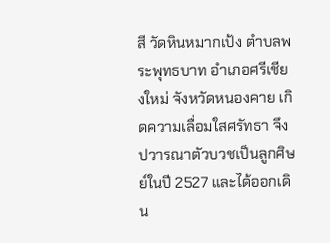สี วัดหินหมากเป้ง ตำบลพระพุทธบาท อำเภอศรีเชียงใหม่ จังหวัดหนองคาย เกิดความเลื่อมใสศรัทธา จึงปวารณาตัวบวชเป็นลูกศิษย์ในปี 2527 และได้ออกเดิน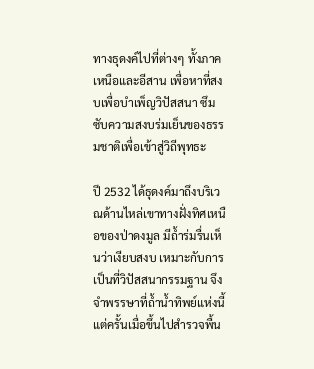ทางธุดงค์ไปที่ต่างๆ ทั้งภาคเหนือและอีสาน เพื่อหาที่สงบเพื่อบำเพ็ญวิปัสสนา ซึมซับความสงบร่มเย็นของธรรมชาติเพื่อเข้าสู่วิถีพุทธะ

ปี 2532 ได้ธุดงค์มาถึงบริเวณด้านไหล่เขาทางฝั่งทิศเหนือของป่าดงมูล มีถ้ำร่มรื่นเห็นว่าเงียบสงบ เหมาะกับการเป็นที่วิปัสสนากรรมฐาน จึงจำพรรษาที่ถ้ำน้ำทิพย์แห่งนี้ แต่ครั้นเมื่อขึ้นไปสำรวจพื้น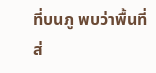ที่บนภู พบว่าพื้นที่ส่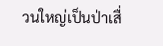วนใหญ่เป็นป่าเสื่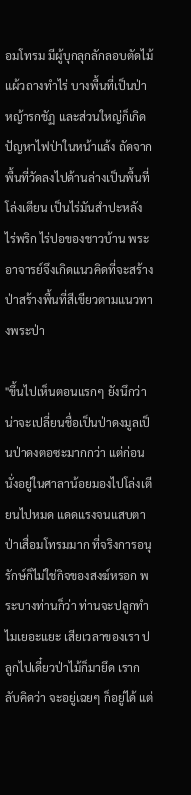อมโทรม มีผู้บุกลุกลักลอบตัดไม้แผ้วถางทำไร่ บางพื้นที่เป็นป่าหญ้ารกชัฏ และส่วนใหญ่ก็เกิดปัญหาไฟป่าในหน้าแล้ง ถัดจากพื้นที่วัดลงไปด้านล่างเป็นพื้นที่โล่งเตียน เป็นไร่มันสำปะหลัง ไร่พริก ไร่ปอของชาวบ้าน พระอาจารย์จึงเกิดแนวคิดที่จะสร้างป่าสร้างพื้นที่สีเขียวตามแนวทางพระป่า

"ขึ้นไปเห็นตอนแรกๆ ยังนึกว่าน่าจะเปลี่ยนชื่อเป็นป่าดงมูลเป็นป่าดงตอซะมากกว่า แต่ก่อนนั่งอยู่ในศาลาน้อยมองไปโล่งเตียนไปหมด แดดแรงจนแสบตา ป่าเสื่อมโทรมมาก ที่จริงการอนุรักษ์ก็ไม่ใช่กิจของสงฆ์หรอก พระบางท่านก็ว่า ท่านจะปลูกทำไมเยอะแยะ เสียเวลาของเรา ปลูกไปเดี๋ยวป่าไม้ก็มายึด เรากลับคิดว่า จะอยู่เฉยๆ ก็อยู่ได้ แต่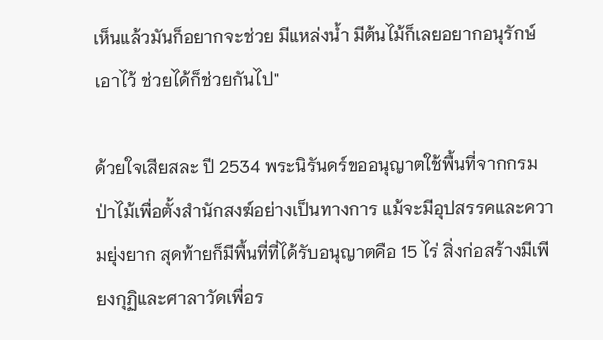เห็นแล้วมันก็อยากจะช่วย มีแหล่งน้ำ มีต้นไม้ก็เลยอยากอนุรักษ์เอาไว้ ช่วยได้ก็ช่วยกันไป"

ด้วยใจเสียสละ ปี 2534 พระนิรันดร์ขออนุญาตใช้พื้นที่จากกรมป่าไม้เพื่อตั้งสำนักสงฆ์อย่างเป็นทางการ แม้จะมีอุปสรรคและความยุ่งยาก สุดท้ายก็มีพื้นที่ที่ได้รับอนุญาตคือ 15 ไร่ สิ่งก่อสร้างมีเพียงกุฏิและศาลาวัดเพื่อร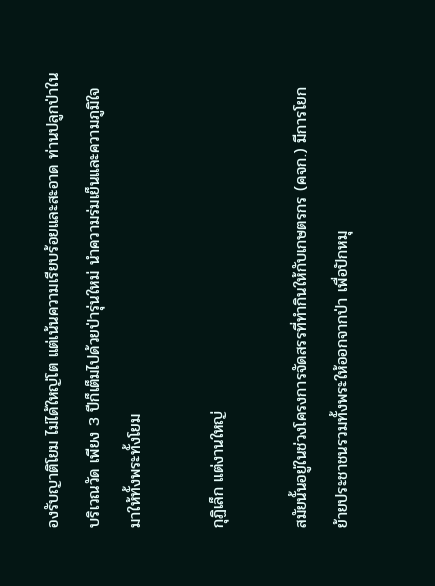องรับญาติโยม ไม่ได้ใหญ่โต แต่เน้นความเรียบร้อยและสะอาด ท่านปลูกป่าในบริเวณวัด เพียง 3 ปีก็เต็มไปด้วยป่ารุ่นใหม่ นำความร่มเย็นและความภูมิใจมาให้ทั้งพระทั้งโยม

กุฏิเล็ก แต่งานใหญ่

สมัยนั้นอยู่ในช่วงโครงการจัดสรรที่ทำกินให้กับเกษตรกร (คจก.) มีการโยกย้ายประชาชนรวมทั้งพระให้ออกจากป่า เพื่อปักหมุ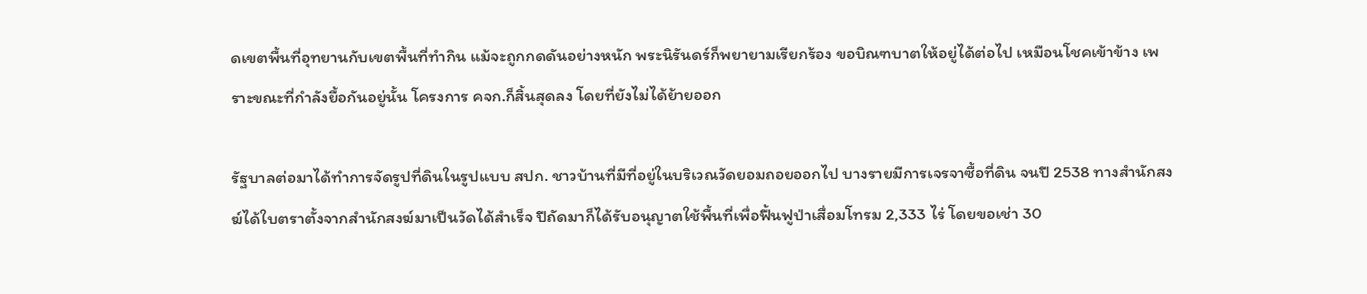ดเขตพื้นที่อุทยานกับเขตพื้นที่ทำกิน แม้จะถูกกดดันอย่างหนัก พระนิรันดร์ก็พยายามเรียกร้อง ขอบิณฑบาตให้อยู่ได้ต่อไป เหมือนโชคเข้าข้าง เพราะขณะที่กำลังยื้อกันอยู่นั้น โครงการ คจก.ก็สิ้นสุดลง โดยที่ยังไม่ได้ย้ายออก

รัฐบาลต่อมาได้ทำการจัดรูปที่ดินในรูปแบบ สปก. ชาวบ้านที่มีที่อยู่ในบริเวณวัดยอมถอยออกไป บางรายมีการเจรจาซื้อที่ดิน จนปี 2538 ทางสำนักสงฆ์ได้ใบตราตั้งจากสำนักสงฆ์มาเป็นวัดได้สำเร็จ ปีถัดมาก็ได้รับอนุญาตใช้พื้นที่เพื่อฟื้นฟูป่าเสื่อมโทรม 2,333 ไร่ โดยขอเช่า 30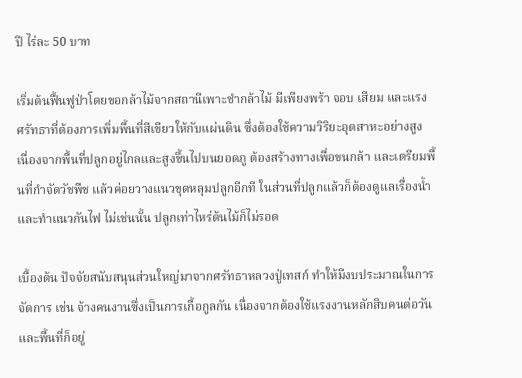ปี ไร่ละ 50 บาท

เริ่มต้นฟื้นฟูป่าโดยขอกล้าไม้จากสถานีเพาะชำกล้าไม้ มีเพียงพร้า จอบ เสียม และแรงศรัทธาที่ต้องการเพิ่มพื้นที่สีเขียวให้กับแผ่นดิน ซึ่งต้องใช้ความวิริยะอุตสาหะอย่างสูง เนื่องจากพื้นที่ปลูกอยู่ไกลและสูงขึ้นไปบนยอดภู ต้องสร้างทางเพื่อขนกล้า และเตรียมพื้นที่กำจัดวัชพืช แล้วค่อยวางแนวขุดหลุมปลูกอีกที ในส่วนที่ปลูกแล้วก็ต้องดูแลเรื่องน้ำและทำแนวกันไฟ ไม่เช่นนั้น ปลูกเท่าไหร่ต้นไม้ก็ไม่รอด

เบื้องต้น ปัจจัยสนับสนุนส่วนใหญ่มาจากศรัทธาหลวงปู่เทสก์ ทำให้มีงบประมาณในการจัดการ เช่น จ้างคนงานซึ่งเป็นการเกื้อกูลกัน เนื่องจากต้องใช้แรงงานหลักสิบคนต่อวัน และพื้นที่ก็อยู่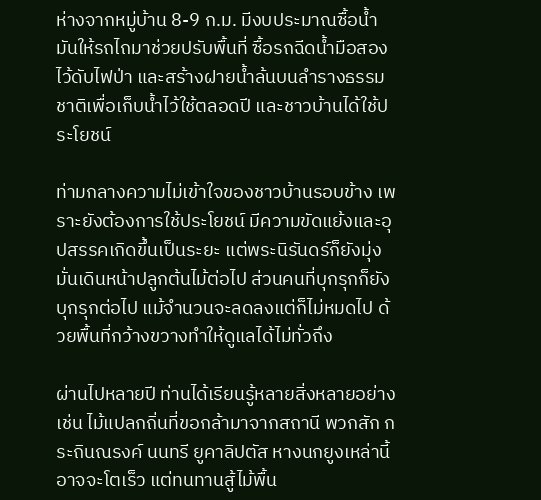ห่างจากหมู่บ้าน 8-9 ก.ม. มีงบประมาณซื้อน้ำมันให้รถไถมาช่วยปรับพื้นที่ ซื้อรถฉีดน้ำมือสองไว้ดับไฟป่า และสร้างฝายน้ำล้นบนลำรางธรรมชาติเพื่อเก็บน้ำไว้ใช้ตลอดปี และชาวบ้านได้ใช้ประโยชน์

ท่ามกลางความไม่เข้าใจของชาวบ้านรอบข้าง เพราะยังต้องการใช้ประโยชน์ มีความขัดแย้งและอุปสรรคเกิดขึ้นเป็นระยะ แต่พระนิรันดร์ก็ยังมุ่งมั่นเดินหน้าปลูกต้นไม้ต่อไป ส่วนคนที่บุกรุกก็ยังบุกรุกต่อไป แม้จำนวนจะลดลงแต่ก็ไม่หมดไป ด้วยพื้นที่กว้างขวางทำให้ดูแลได้ไม่ทั่วถึง

ผ่านไปหลายปี ท่านได้เรียนรู้หลายสิ่งหลายอย่าง เช่น ไม้แปลกถิ่นที่ขอกล้ามาจากสถานี พวกสัก กระถินณรงค์ นนทรี ยูคาลิปตัส หางนกยูงเหล่านี้อาจจะโตเร็ว แต่ทนทานสู้ไม้พื้น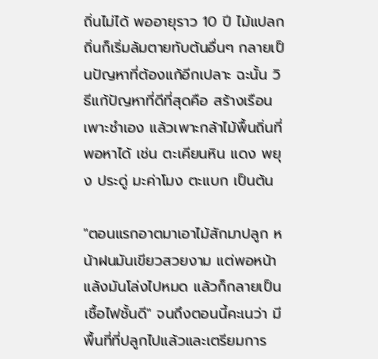ถิ่นไม่ได้ พออายุราว 10 ปี ไม้แปลกถิ่นก็เริ่มล้มตายทับต้นอื่นๆ กลายเป็นปัญหาที่ต้องแก้อีกเปลาะ ฉะนั้น วิธีแก้ปัญหาที่ดีที่สุดคือ สร้างเรือนเพาะชำเอง แล้วเพาะกล้าไม้พื้นถิ่นที่พอหาได้ เช่น ตะเคียนหิน แดง พยุง ประดู่ มะค่าโมง ตะแบก เป็นต้น

"ตอนแรกอาตมาเอาไม้สักมาปลูก หน้าฝนมันเขียวสวยงาม แต่พอหน้าแล้งมันโล่งไปหมด แล้วก็กลายเป็นเชื้อไฟชั้นดี" จนถึงตอนนี้คะเนว่า มีพื้นที่ที่ปลูกไปแล้วและเตรียมการ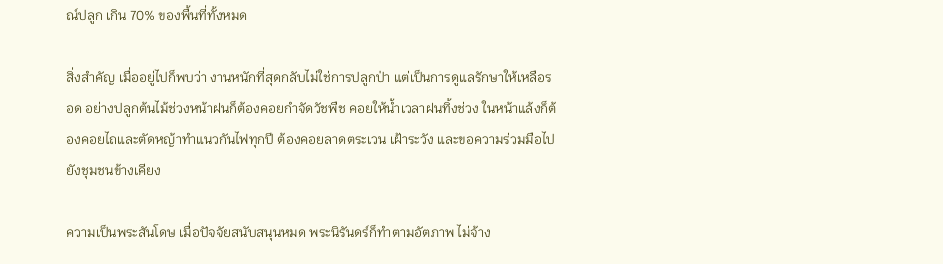ณ์ปลูก เกิน 70% ของพื้นที่ทั้งหมด

สิ่งสำคัญ เมื่ออยู่ไปก็พบว่า งานหนักที่สุดกลับไม่ใช่การปลูกป่า แต่เป็นการดูแลรักษาให้เหลือรอด อย่างปลูกต้นไม้ช่วงหน้าฝนก็ต้องคอยกำจัดวัชพืช คอยให้น้ำเวลาฝนทิ้งช่วง ในหน้าแล้งก็ต้องคอยไถและตัดหญ้าทำแนวกันไฟทุกปี ต้องคอยลาดตระเวน เฝ้าระวัง และขอความร่วมมือไปยังชุมชนข้างเคียง

ความเป็นพระสันโดษ เมื่อปัจจัยสนับสนุนหมด พระนิรันดร์ก็ทำตามอัตภาพ ไม่จ้าง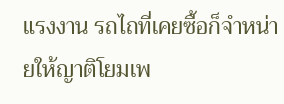แรงงาน รถไถที่เคยซื้อก็จำหน่ายให้ญาติโยมเพ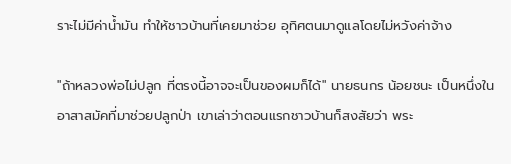ราะไม่มีค่าน้ำมัน ทำให้ชาวบ้านที่เคยมาช่วย อุทิศตนมาดูแลโดยไม่หวังค่าจ้าง

"ถ้าหลวงพ่อไม่ปลูก ที่ตรงนี้อาจจะเป็นของผมก็ได้" นายธนกร น้อยชนะ เป็นหนึ่งในอาสาสมัคที่มาช่วยปลูกป่า เขาเล่าว่าตอนแรกชาวบ้านก็สงสัยว่า พระ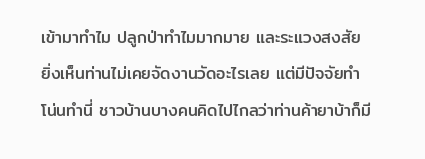เข้ามาทำไม ปลูกป่าทำไมมากมาย และระแวงสงสัย ยิ่งเห็นท่านไม่เคยจัดงานวัดอะไรเลย แต่มีปัจจัยทำโน่นทำนี่ ชาวบ้านบางคนคิดไปไกลว่าท่านค้ายาบ้าก็มี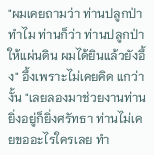"ผมเคยถามว่า ท่านปลูกป่าทำไม ท่านก็ว่า ท่านปลูกป่าให้แผ่นดิน ผมได้ยินแล้วยังอึ้ง" อึ้งเพราะไม่เคยคิด แกว่างั้น "เลยลองมาช่วยงานท่าน ยิ่งอยู่ก็ยิ่งศรัทธา ท่านไม่เคยขออะไรใครเลย ทำ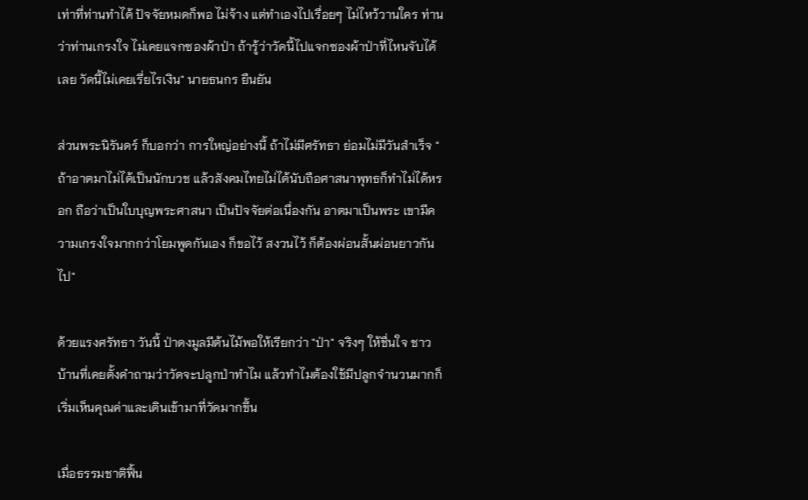เท่าที่ท่านทำได้ ปัจจัยหมดก็พอ ไม่จ้าง แต่ทำเองไปเรื่อยๆ ไม่ไหว้วานใคร ท่านว่าท่านเกรงใจ ไม่เคยแจกซองผ้าป่า ถ้ารู้ว่าวัดนี้ไปแจกซองผ้าป่าที่ไหนจับได้เลย วัดนี้ไม่เคยเรี่ยไรเงิน" นายธนกร ยืนยัน

ส่วนพระนิรันดร์ ก็บอกว่า การใหญ่อย่างนี้ ถ้าไม่มีศรัทธา ย่อมไม่มีวันสำเร็จ "ถ้าอาตมาไม่ได้เป็นนักบวช แล้วสังคมไทยไม่ได้นับถือศาสนาพุทธก็ทำไม่ได้หรอก ถือว่าเป็นใบบุญพระศาสนา เป็นปัจจัยต่อเนื่องกัน อาตมาเป็นพระ เขามีความเกรงใจมากกว่าโยมพูดกันเอง ก็ขอไว้ สงวนไว้ ก็ต้องผ่อนสั้นผ่อนยาวกันไป"

ด้วยแรงศรัทธา วันนี้ ป่าดงมูลมีต้นไม้พอให้เรียกว่า "ป่า" จริงๆ ให้ชื่นใจ ชาวบ้านที่เคยตั้งคำถามว่าวัดจะปลูกป่าทำไม แล้วทำไมต้องใช้มีปลูกจำนวนมากก็เริ่มเห็นคุณค่าและเดินเข้ามาที่วัดมากขึ้น

เมื่อธรรมชาติฟื้น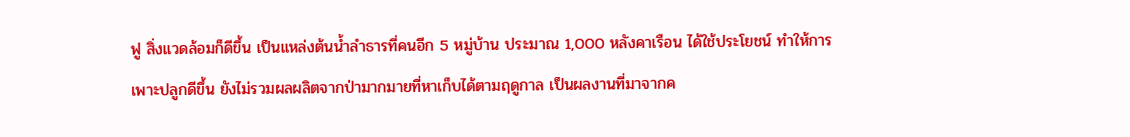ฟู สิ่งแวดล้อมก็ดีขึ้น เป็นแหล่งต้นน้ำลำธารที่คนอีก 5 หมู่บ้าน ประมาณ 1,000 หลังคาเรือน ได้ใช้ประโยชน์ ทำให้การเพาะปลูกดีขึ้น ยังไม่รวมผลผลิตจากป่ามากมายที่หาเก็บได้ตามฤดูกาล เป็นผลงานที่มาจากค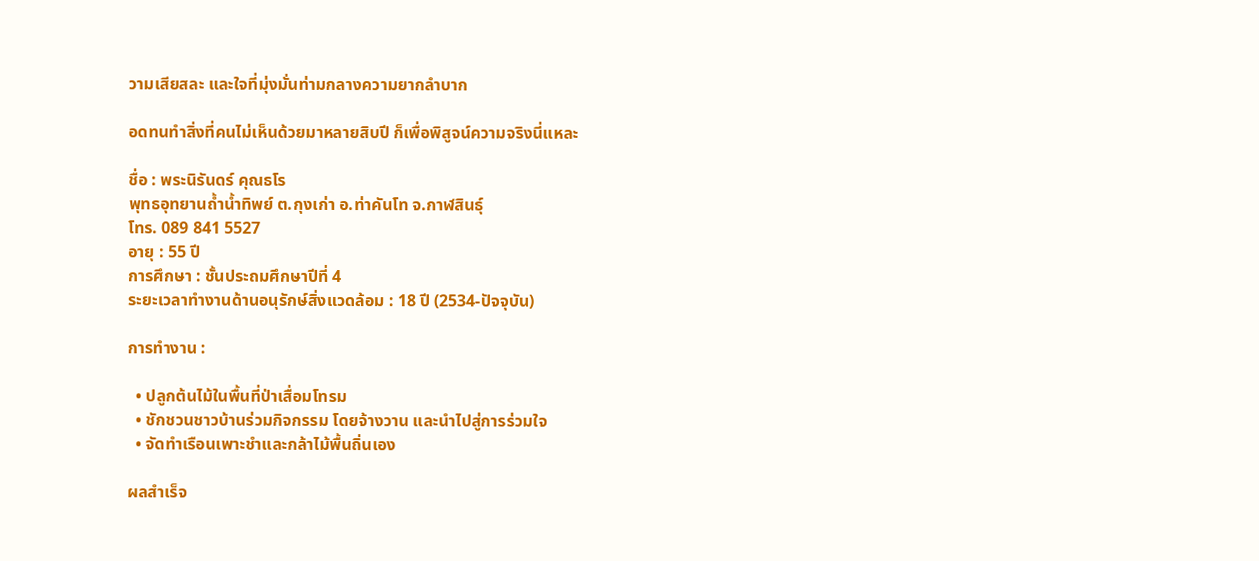วามเสียสละ และใจที่มุ่งมั่นท่ามกลางความยากลำบาก

อดทนทำสิ่งที่คนไม่เห็นด้วยมาหลายสิบปี ก็เพื่อพิสูจน์ความจริงนี่แหละ

ชื่อ : พระนิรันดร์ คุณธโร
พุทธอุทยานถ้ำน้ำทิพย์ ต.กุงเก่า อ.ท่าคันโท จ.กาฬสินธุ์
โทร. 089 841 5527
อายุ : 55 ปี
การศึกษา : ชั้นประถมศึกษาปีที่ 4
ระยะเวลาทำงานด้านอนุรักษ์สิ่งแวดล้อม : 18 ปี (2534-ปัจจุบัน)

การทำงาน :

  • ปลูกต้นไม้ในพื้นที่ป่าเสื่อมโทรม
  • ชักชวนชาวบ้านร่วมกิจกรรม โดยจ้างวาน และนำไปสู่การร่วมใจ
  • จัดทำเรือนเพาะชำและกล้าไม้พื้นถิ่นเอง

ผลสำเร็จ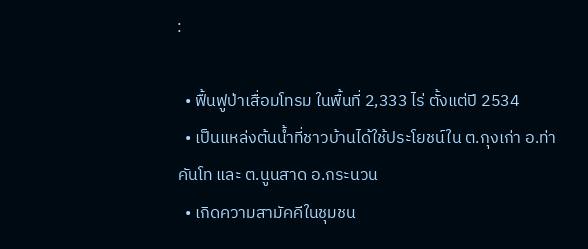:

  • ฟื้นฟูป่าเสื่อมโทรม ในพื้นที่ 2,333 ไร่ ตั้งแต่ปี 2534
  • เป็นแหล่งต้นน้ำที่ชาวบ้านได้ใช้ประโยชน์ใน ต.กุงเก่า อ.ท่าคันโท และ ต.นูนสาด อ.กระนวน
  • เกิดความสามัคคีในชุมชน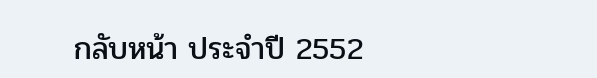กลับหน้า ประจำปี 2552